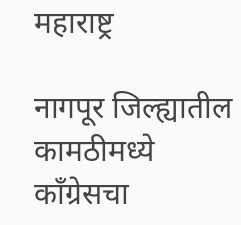महाराष्ट्र

नागपूर जिल्ह्यातील कामठीमध्ये काँग्रेसचा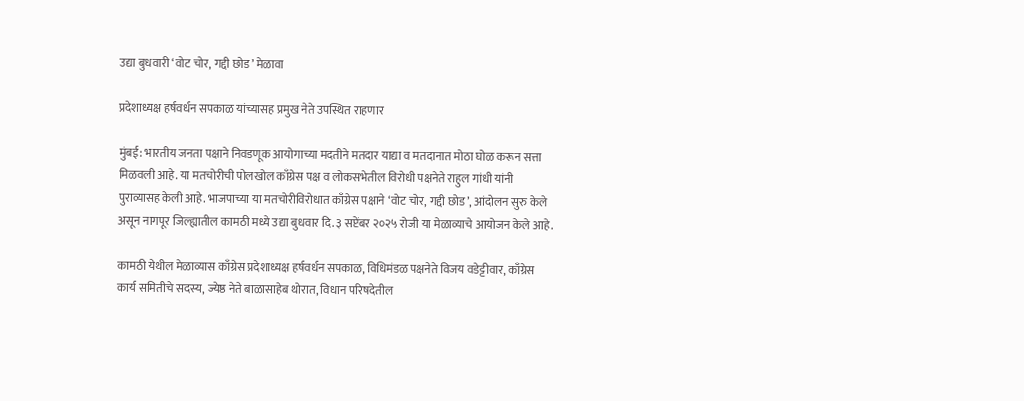उद्या बुधवारी ‘वोट चोर, गद्दी छोड’ मेळावा

प्रदेशाध्यक्ष हर्षवर्धन सपकाळ यांच्यासह प्रमुख नेते उपस्थित राहणार

मुंबई: भारतीय जनता पक्षाने निवडणूक आयोगाच्या मदतीने मतदार याद्या व मतदानात मोठा घोळ करून सत्ता मिळवली आहे. या मतचोरीची पोलखोल काँग्रेस पक्ष व लोकसभेतील विरोधी पक्षनेते राहुल गांधी यांनी पुराव्यासह केली आहे. भाजपाच्या या मतचोरीविरोधात काँग्रेस पक्षाने ‘वोट चोर, गद्दी छोड’, आंदोलन सुरु केले असून नागपूर जिल्ह्यातील कामठी मध्ये उद्या बुधवार दि. ३ सप्टेंबर २०२५ रोजी या मेळाव्याचे आयोजन केले आहे.

कामठी येथील मेळाव्यास काँग्रेस प्रदेशाध्यक्ष हर्षवर्धन सपकाळ, विधिमंडळ पक्षनेते विजय वडेट्टीवार, काँग्रेस कार्य समितीचे सदस्य, ज्येष्ठ नेते बाळासाहेब थोरात, विधान परिषदेतील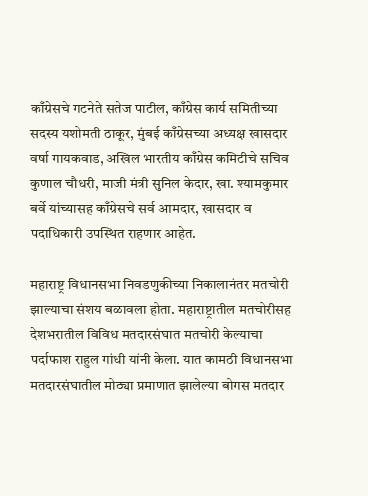काँग्रेसचे गटनेते सतेज पाटील, काँग्रेस कार्य समितीच्या सदस्य यशोमती ठाकूर, मुंबई काँग्रेसच्या अध्यक्ष खासदार वर्षा गायकवाड, अखिल भारतीय काँग्रेस कमिटीचे सचिव कुणाल चौधरी, माजी मंत्री सुनिल केदार, खा. श्यामकुमार बर्वे यांच्यासह काँग्रेसचे सर्व आमदार, खासदार व पदाधिकारी उपस्थित राहणार आहेत.

महाराष्ट्र विधानसभा निवडणुकीच्या निकालानंतर मतचोरी झाल्याचा संशय बळावला होता. महाराष्ट्रातील मतचोरीसह देशभरातील विविध मतदारसंघात मतचोरी केल्याचा पर्दाफाश राहुल गांधी यांनी केला. यात कामठी विधानसभा मतदारसंघातील मोठ्या प्रमाणात झालेल्या बोगस मतदार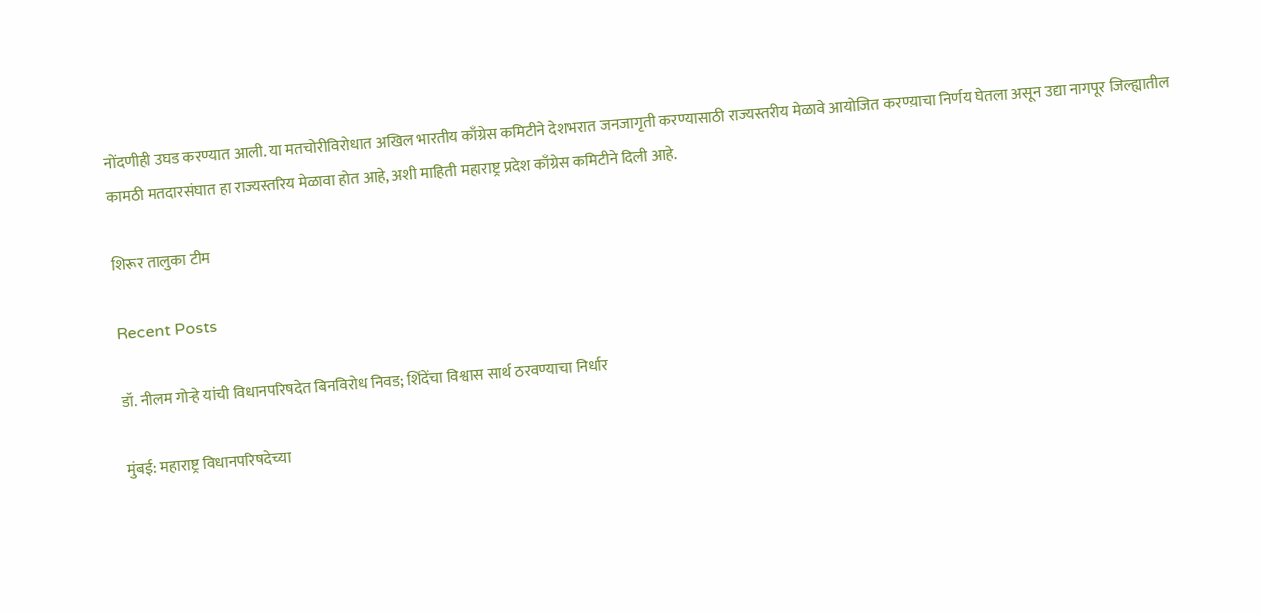नोंदणीही उघड करण्यात आली. या मतचोरीविरोधात अखिल भारतीय काँग्रेस कमिटीने देशभरात जनजागृती करण्यासाठी राज्यस्तरीय मेळावे आयोजित करण्य़ाचा निर्णय घेतला असून उद्या नागपूर जिल्ह्यातील कामठी मतदारसंघात हा राज्यस्तरिय मेळावा होत आहे, अशी माहिती महाराष्ट्र प्रदेश काँग्रेस कमिटीने दिली आहे.

शिरूर तालुका टीम

Recent Posts

डॉ. नीलम गोऱ्हे यांची विधानपरिषदेत बिनविरोध निवड; शिंदेंचा विश्वास सार्थ ठरवण्याचा निर्धार

मुंबई: महाराष्ट्र विधानपरिषदेच्या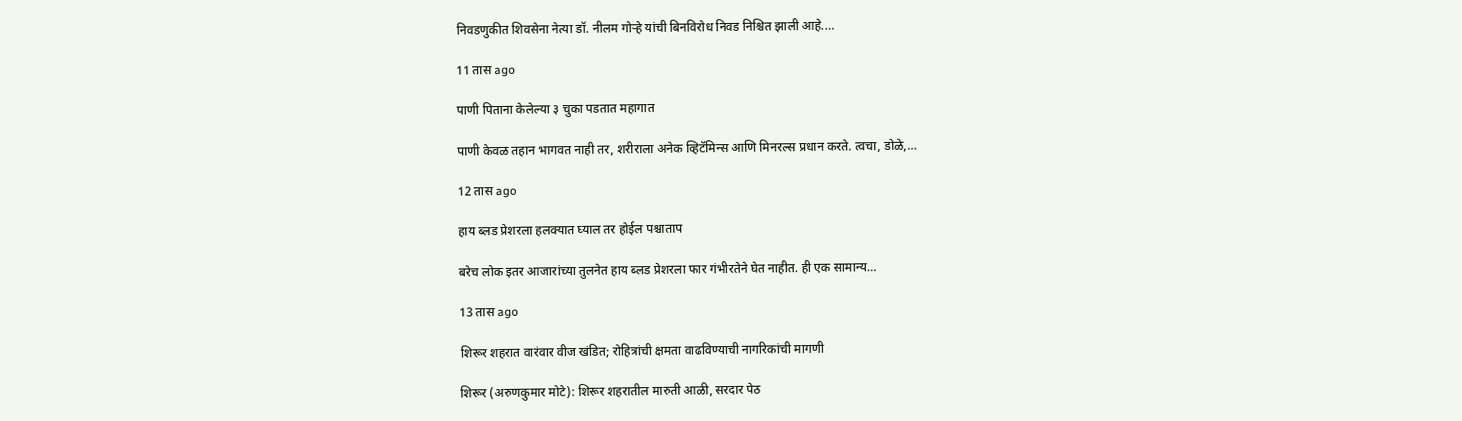निवडणुकीत शिवसेना नेत्या डॉ. नीलम गोऱ्हे यांची बिनविरोध निवड निश्चित झाली आहे.…

11 तास ago

पाणी पिताना केलेल्या ३ चुका पडतात महागात

पाणी केवळ तहान भागवत नाही तर, शरीराला अनेक व्हिटॅमिन्स आणि मिनरल्स प्रधान करते. त्वचा, डोळे,…

12 तास ago

हाय ब्लड प्रेशरला हलक्यात घ्याल तर होईल पश्चाताप

बरेच लोक इतर आजारांच्या तुलनेत हाय ब्लड प्रेशरला फार गंभीरतेने घेत नाहीत. ही एक सामान्य…

13 तास ago

शिरूर शहरात वारंवार वीज खंडित; रोहित्रांची क्षमता वाढविण्याची नागरिकांची मागणी

शिरूर (अरुणकुमार मोटे): शिरूर शहरातील मारुती आळी, सरदार पेठ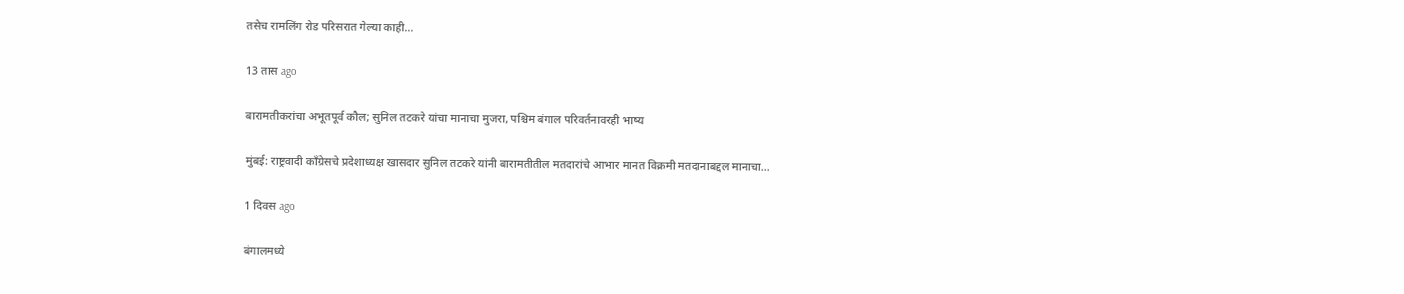तसेच रामलिंग रोड परिसरात गेल्या काही…

13 तास ago

बारामतीकरांचा अभूतपूर्व कौल; सुनिल तटकरे यांचा मानाचा मुजरा, पश्चिम बंगाल परिवर्तनावरही भाष्य

मुंबई: राष्ट्रवादी काँग्रेसचे प्रदेशाध्यक्ष खासदार सुनिल तटकरे यांनी बारामतीतील मतदारांचे आभार मानत विक्रमी मतदानाबद्दल मानाचा…

1 दिवस ago

बंगालमध्ये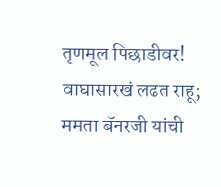तृणमूल पिछाडीवर! वाघासारखं लढत राहू;  ममता बॅनरजी यांची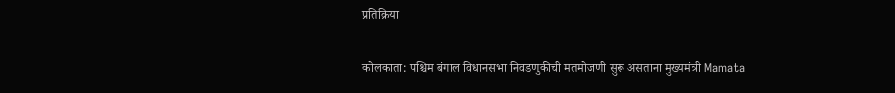प्रतिक्रिया

कोलकाता: पश्चिम बंगाल विधानसभा निवडणुकीची मतमोजणी सुरू असताना मुख्यमंत्री Mamata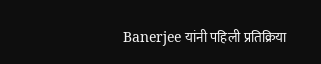Banerjee यांनी पहिली प्रतिक्रिया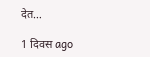देत…

1 दिवस ago